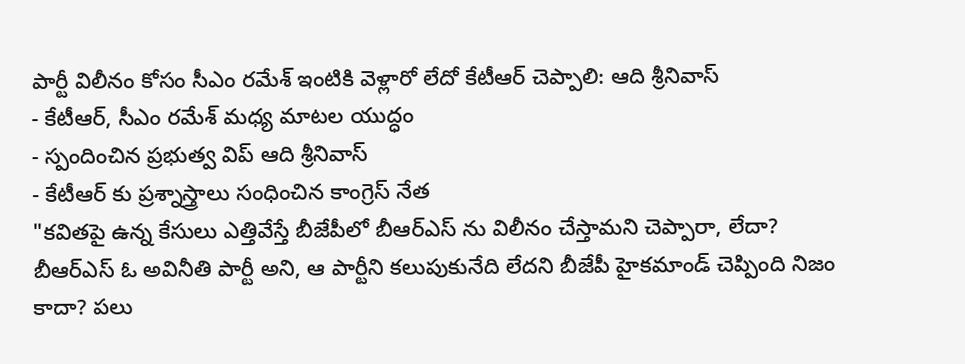పార్టీ విలీనం కోసం సీఎం రమేశ్ ఇంటికి వెళ్లారో లేదో కేటీఆర్ చెప్పాలి: ఆది శ్రీనివాస్
- కేటీఆర్, సీఎం రమేశ్ మధ్య మాటల యుద్ధం
- స్పందించిన ప్రభుత్వ విప్ ఆది శ్రీనివాస్
- కేటీఆర్ కు ప్రశ్నాస్త్రాలు సంధించిన కాంగ్రెస్ నేత
"కవితపై ఉన్న కేసులు ఎత్తివేస్తే బీజేపీలో బీఆర్ఎస్ ను విలీనం చేస్తామని చెప్పారా, లేదా? బీఆర్ఎస్ ఓ అవినీతి పార్టీ అని, ఆ పార్టీని కలుపుకునేది లేదని బీజేపీ హైకమాండ్ చెప్పింది నిజం కాదా? పలు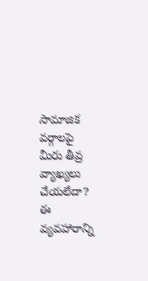సామాజిక వర్గాలపై మీరు తీవ్ర వ్యాఖ్యలు చేయలేదా? ఈ వ్యవహారాన్ని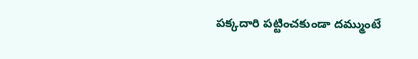పక్కదారి పట్టించకుండా దమ్ముంటే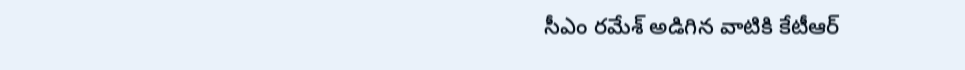సీఎం రమేశ్ అడిగిన వాటికి కేటీఆర్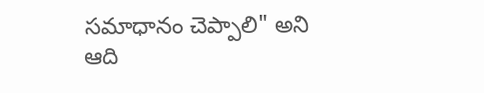సమాధానం చెప్పాలి" అని ఆది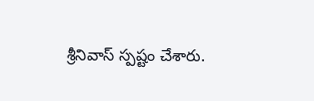శ్రీనివాస్ స్పష్టం చేశారు.